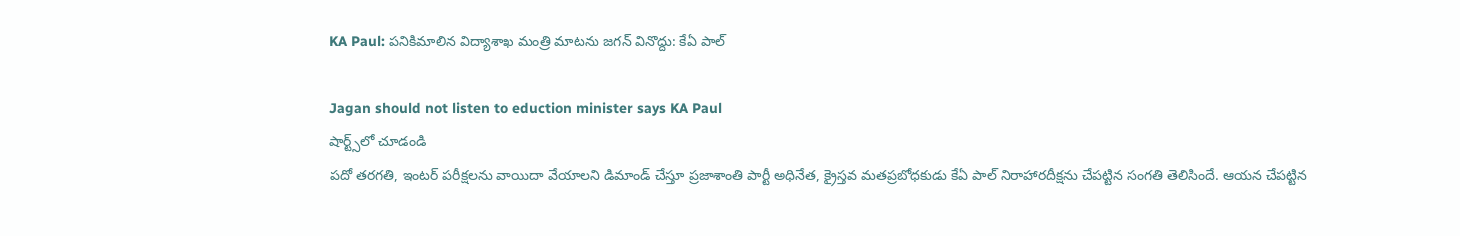KA Paul: పనికిమాలిన విద్యాశాఖ మంత్రి మాటను జగన్ వినొద్దు: కేఏ పాల్

Jagan should not listen to eduction minister says KA Paul
షార్ట్స్‌లో చూడండి
పదో తరగతి, ఇంటర్ పరీక్షలను వాయిదా వేయాలని డిమాండ్ చేస్తూ ప్రజాశాంతి పార్టీ అధినేత, క్రైస్తవ మతప్రబోధకుడు కేఏ పాల్ నిరాహారదీక్షను చేపట్టిన సంగతి తెలిసిందే. ఆయన చేపట్టిన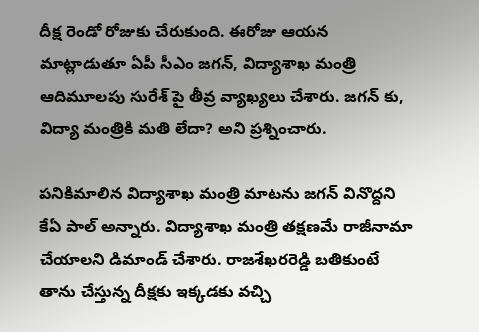దీక్ష రెండో రోజుకు చేరుకుంది. ఈరోజు ఆయన మాట్లాడుతూ ఏపీ సీఎం జగన్, విద్యాశాఖ మంత్రి ఆదిమూలపు సురేశ్ పై తీవ్ర వ్యాఖ్యలు చేశారు. జగన్ కు, విద్యా మంత్రికి మతి లేదా? అని ప్రశ్నించారు.

పనికిమాలిన విద్యాశాఖ మంత్రి మాటను జగన్ వినొద్దని కేఏ పాల్ అన్నారు. విద్యాశాఖ మంత్రి తక్షణమే రాజీనామా చేయాలని డిమాండ్ చేశారు. రాజశేఖరరెడ్డి బతికుంటే తాను చేస్తున్న దీక్షకు ఇక్కడకు వచ్చి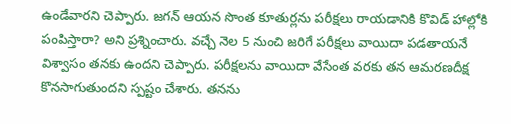ఉండేవారని చెప్పారు. జగన్ ఆయన సొంత కూతుర్లను పరీక్షలు రాయడానికి కొవిడ్ హాల్లోకి పంపిస్తారా? అని ప్రశ్నించారు. వచ్చే నెల 5 నుంచి జరిగే పరీక్షలు వాయిదా పడతాయనే విశ్వాసం తనకు ఉందని చెప్పారు. పరీక్షలను వాయిదా వేసేంత వరకు తన ఆమరణదీక్ష కొనసాగుతుందని స్పష్టం చేశారు. తనను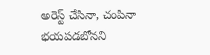అరెస్ట్ చేసినా, చంపినా భయపడబోనని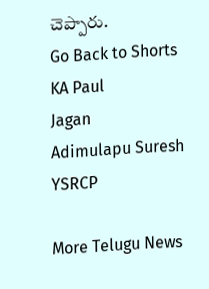చెప్పారు.
Go Back to Shorts
KA Paul
Jagan
Adimulapu Suresh
YSRCP

More Telugu News